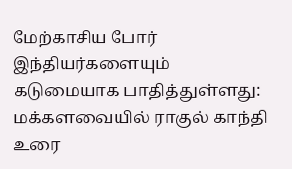மேற்காசிய போர் இந்தியர்களையும் கடுமையாக பாதித்துள்ளது: மக்களவையில் ராகுல் காந்தி உரை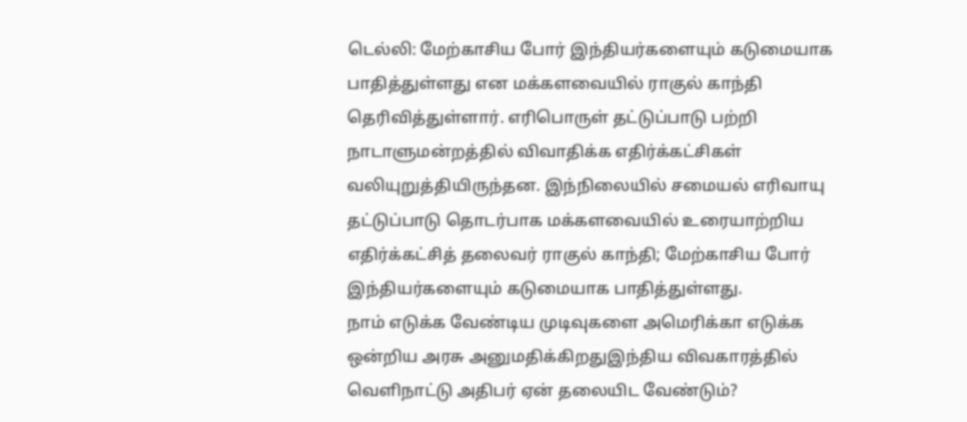டெல்லி: மேற்காசிய போர் இந்தியர்களையும் கடுமையாக பாதித்துள்ளது என மக்களவையில் ராகுல் காந்தி தெரிவித்துள்ளார். எரிபொருள் தட்டுப்பாடு பற்றி நாடாளுமன்றத்தில் விவாதிக்க எதிர்க்கட்சிகள் வலியுறுத்தியிருந்தன. இந்நிலையில் சமையல் எரிவாயு தட்டுப்பாடு தொடர்பாக மக்களவையில் உரையாற்றிய எதிர்க்கட்சித் தலைவர் ராகுல் காந்தி; மேற்காசிய போர் இந்தியர்களையும் கடுமையாக பாதித்துள்ளது.
நாம் எடுக்க வேண்டிய முடிவுகளை அமெரிக்கா எடுக்க ஒன்றிய அரசு அனுமதிக்கிறதுஇந்திய விவகாரத்தில் வெளிநாட்டு அதிபர் ஏன் தலையிட வேண்டும்?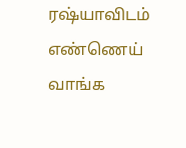ரஷ்யாவிடம் எண்ணெய் வாங்க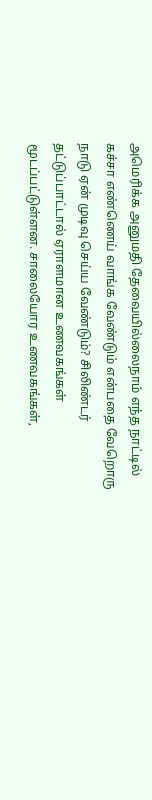அமெரிக்க அனுமதி தேவையில்லைநாம் எந்த நாட்டில் கச்சா எண்ணெய் வாங்க வேண்டும் என்பதை வேறொரு நாடு ஏன் முடிவு செய்ய வேண்டும்? சிலிண்டர் தட்டுப்பாட்டால் ஏராளமான உணவகங்கள் மூடப்பட்டுள்ளன. சாலையோர உணவகங்கள்,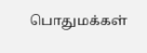பொதுமக்கள்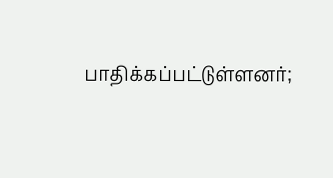பாதிக்கப்பட்டுள்ளனர்;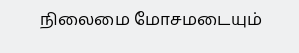நிலைமை மோசமடையும்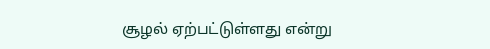சூழல் ஏற்பட்டுள்ளது என்று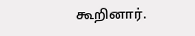கூறினார்.